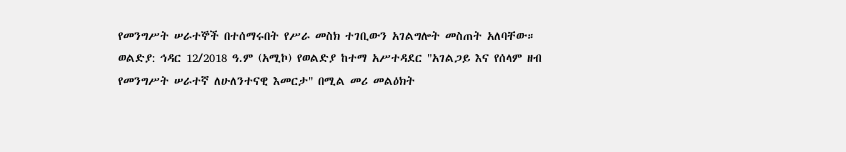የመንግሥት ሠራተኞች በተሰማሩበት የሥራ መስክ ተገቢውን አገልግሎት መስጠት አለባቸው።
ወልድያ: ኅዳር 12/2018 ዓ.ም (አሚኮ) የወልድያ ከተማ አሥተዳደር "አገልጋይ እና የሰላም ዘብ የመንግሥት ሠራተኛ ለሁለንተናዊ እመርታ" በሚል መሪ መልዕክት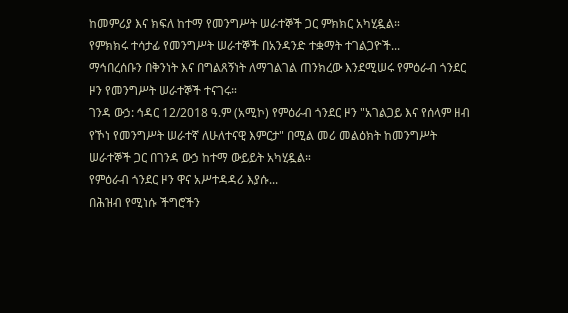ከመምሪያ እና ክፍለ ከተማ የመንግሥት ሠራተኞች ጋር ምክክር አካሂዷል።
የምክክሩ ተሳታፊ የመንግሥት ሠራተኞች በአንዳንድ ተቋማት ተገልጋዮች...
ማኅበረሰቡን በቅንነት እና በግልጸኝነት ለማገልገል ጠንክረው እንደሚሠሩ የምዕራብ ጎንደር ዞን የመንግሥት ሠራተኞች ተናገሩ።
ገንዳ ውኃ: ኅዳር 12/2018 ዓ.ም (አሚኮ) የምዕራብ ጎንደር ዞን "አገልጋይ እና የሰላም ዘብ የኾነ የመንግሥት ሠራተኛ ለሁለተናዊ እምርታ" በሚል መሪ መልዕክት ከመንግሥት ሠራተኞች ጋር በገንዳ ውኃ ከተማ ውይይት አካሂዷል።
የምዕራብ ጎንደር ዞን ዋና አሥተዳዳሪ እያሱ...
በሕዝብ የሚነሱ ችግሮችን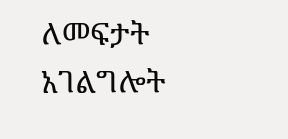ለመፍታት አገልግሎት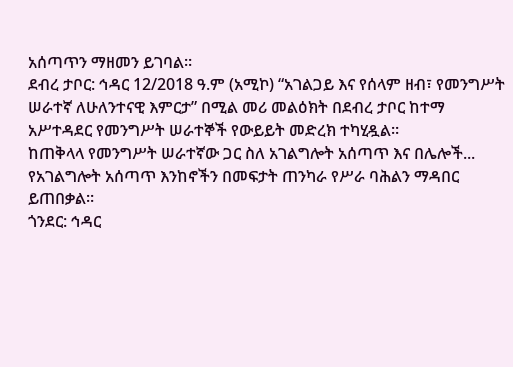አሰጣጥን ማዘመን ይገባል።
ደብረ ታቦር: ኅዳር 12/2018 ዓ.ም (አሚኮ) “አገልጋይ እና የሰላም ዘብ፣ የመንግሥት ሠራተኛ ለሁለንተናዊ እምርታ” በሚል መሪ መልዕክት በደብረ ታቦር ከተማ አሥተዳደር የመንግሥት ሠራተኞች የውይይት መድረክ ተካሂዷል።
ከጠቅላላ የመንግሥት ሠራተኛው ጋር ስለ አገልግሎት አሰጣጥ እና በሌሎች...
የአገልግሎት አሰጣጥ እንከኖችን በመፍታት ጠንካራ የሥራ ባሕልን ማዳበር ይጠበቃል።
ጎንደር: ኅዳር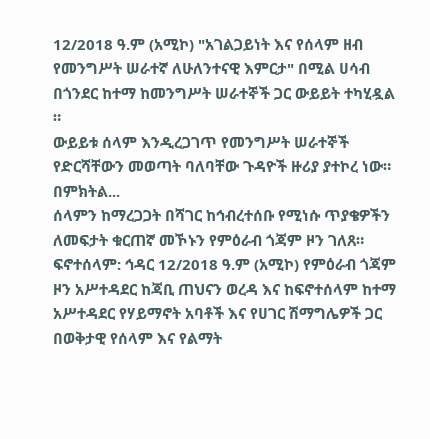12/2018 ዓ.ም (አሚኮ) "አገልጋይነት እና የሰላም ዘብ የመንግሥት ሠራተኛ ለሁለንተናዊ እምርታ" በሚል ሀሳብ በጎንደር ከተማ ከመንግሥት ሠራተኞች ጋር ውይይት ተካሂዷል ።
ውይይቱ ሰላም እንዲረጋገጥ የመንግሥት ሠራተኞች የድርሻቸውን መወጣት ባለባቸው ጉዳዮች ዙሪያ ያተኮረ ነው።
በምክትል...
ሰላምን ከማረጋጋት በሻገር ከኅብረተሰቡ የሚነሱ ጥያቄዎችን ለመፍታት ቁርጠኛ መኾኑን የምዕራብ ጎጃም ዞን ገለጸ።
ፍኖተሰላም: ኅዳር 12/2018 ዓ.ም (አሚኮ) የምዕራብ ጎጃም ዞን አሥተዳደር ከጃቢ ጠህናን ወረዳ እና ከፍኖተሰላም ከተማ አሥተዳደር የሃይማኖት አባቶች እና የሀገር ሽማግሌዎች ጋር በወቅታዊ የሰላም እና የልማት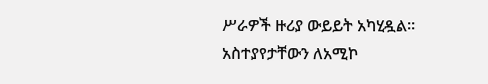ሥራዎች ዙሪያ ውይይት አካሂዷል።
አስተያየታቸውን ለአሚኮ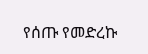የሰጡ የመድረኩ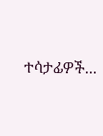ተሳታፊዎች...